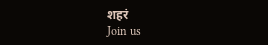शहरं
Join us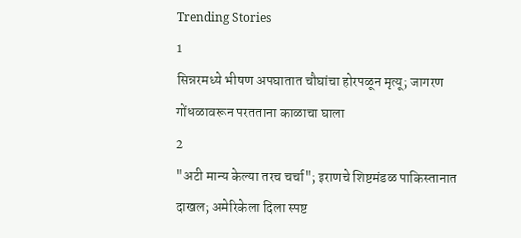Trending Stories
1
सिन्नरमध्ये भीषण अपघातात चौघांचा होरपळून मृत्यू; जागरण गोंधळावरून परतताना काळाचा घाला
2
"अटी मान्य केल्या तरच चर्चा"; इराणचे शिष्टमंडळ पाकिस्तानात दाखल; अमेरिकेला दिला स्पष्ट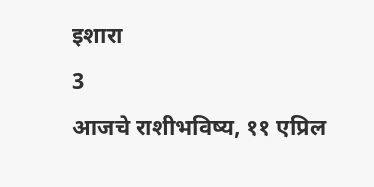इशारा
3
आजचे राशीभविष्य, ११ एप्रिल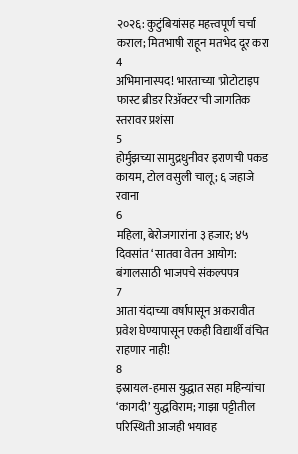२०२६: कुटुंबियांसह महत्त्वपूर्ण चर्चा कराल; मितभाषी राहून मतभेद दूर करा
4
अभिमानास्पद! भारताच्या 'प्रोटोटाइप फास्ट ब्रीडर रिॲक्टर'ची जागतिक स्तरावर प्रशंसा
5
होर्मुझच्या सामुद्रधुनीवर इराणची पकड कायम, टोल वसुली चालू; ६ जहाजे रवाना
6
महिला, बेरोजगारांना ३ हजार; ४५ दिवसांत ‘सातवा वेतन आयोग: बंगालसाठी भाजपचे संकल्पपत्र
7
आता यंदाच्या वर्षापासून अकरावीत प्रवेश घेण्यापासून एकही विद्यार्थी वंचित राहणार नाही!
8
इस्रायल-हमास युद्धात सहा महिन्यांचा ‘कागदी’ युद्धविराम; गाझा पट्टीतील परिस्थिती आजही भयावह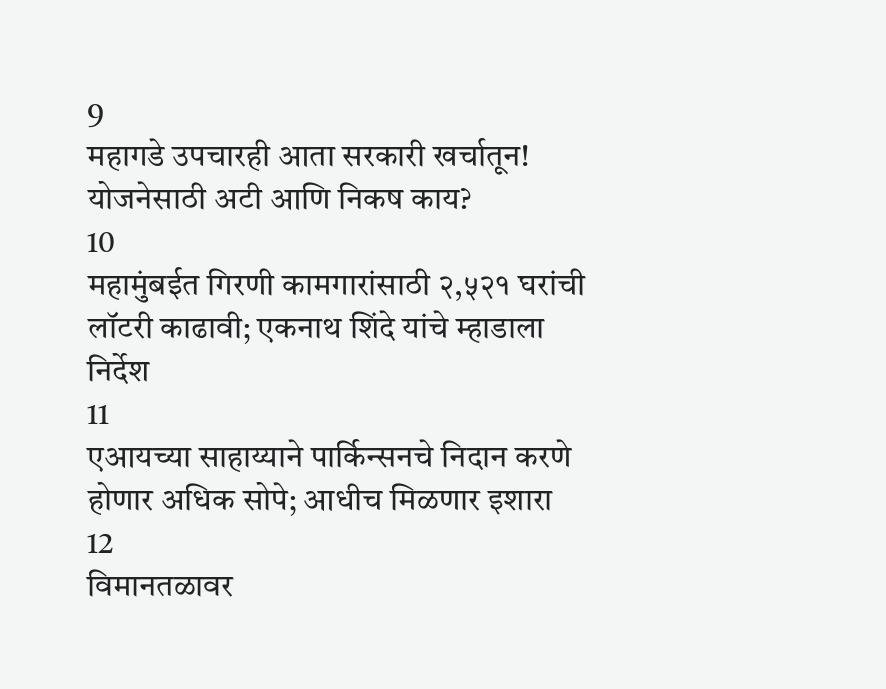9
महागडे उपचारही आता सरकारी खर्चातून! योजनेसाठी अटी आणि निकष काय?
10
महामुंबईत गिरणी कामगारांसाठी २,५२१ घरांची लॉटरी काढावी; एकनाथ शिंदे यांचे म्हाडाला निर्देश
11
एआयच्या साहाय्याने पार्किन्सनचे निदान करणे होणार अधिक सोपे; आधीच मिळणार इशारा
12
विमानतळावर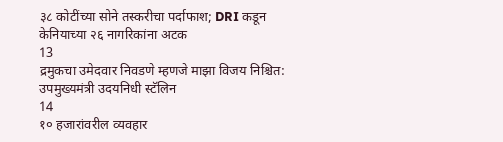३८ कोटींच्या सोने तस्करीचा पर्दाफाश; DRI कडून केनियाच्या २६ नागरिकांना अटक
13
द्रमुकचा उमेदवार निवडणे म्हणजे माझा विजय निश्चित: उपमुख्यमंत्री उदयनिधी स्टॅलिन
14
१० हजारांवरील व्यवहार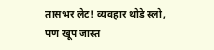तासभर लेट! व्यवहार थोडे स्लो, पण खूप जास्त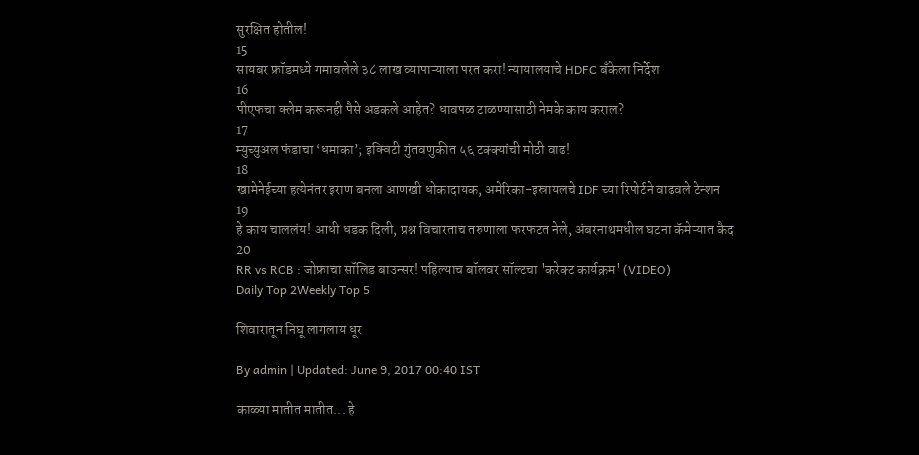सुरक्षित होतील!
15
सायबर फ्रॉडमध्ये गमावलेले ३८ लाख व्यापाऱ्याला परत करा! न्यायालयाचे HDFC बँकेला निर्देश
16
पीएफचा क्लेम करूनही पैसे अडकले आहेत? धावपळ टाळण्यासाठी नेमके काय कराल?
17
म्युच्युअल फंडाचा ‘धमाका’; इक्विटी गुंतवणुकीत ५६ टक्क्यांची मोठी वाढ!
18
खामेनेईच्या हत्येनंतर इराण बनला आणखी धोकादायक, अमेरिका-इस्रायलचे IDF च्या रिपोर्टने वाढवले टेन्शन
19
हे काय चाललंय! आधी धडक दिली, प्रश्न विचारताच तरुणाला फरफटत नेले, अंबरनाथमधील घटना कॅमेऱ्यात कैद
20
RR vs RCB : जोफ्राचा सॉलिड बाउन्सर! पहिल्याच बॉलवर सॉल्टचा 'करेक्ट कार्यक्रम' (VIDEO)
Daily Top 2Weekly Top 5

शिवारातून निघू लागलाय धूर

By admin | Updated: June 9, 2017 00:40 IST

काळ्या मातीत मातीत... हे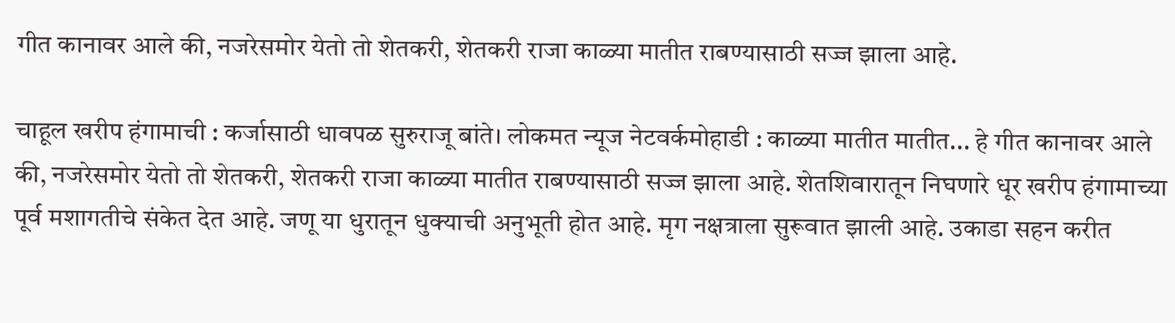गीत कानावर आले की, नजरेसमोर येतो तो शेतकरी, शेतकरी राजा काळ्या मातीत राबण्यासाठी सज्ज झाला आहे.

चाहूल खरीप हंगामाची : कर्जासाठी धावपळ सुरुराजू बांते। लोकमत न्यूज नेटवर्कमोहाडी : काळ्या मातीत मातीत... हे गीत कानावर आले की, नजरेसमोर येतो तो शेतकरी, शेतकरी राजा काळ्या मातीत राबण्यासाठी सज्ज झाला आहे. शेतशिवारातून निघणारे धूर खरीप हंगामाच्या पूर्व मशागतीचे संकेत देत आहे. जणू या धुरातून धुक्याची अनुभूती होत आहे. मृग नक्षत्राला सुरूवात झाली आहे. उकाडा सहन करीत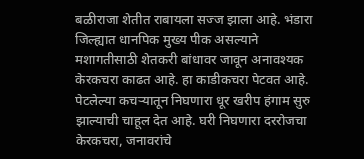बळीराजा शेतीत राबायला सज्ज झाला आहे. भंडारा जिल्ह्यात धानपिक मुख्य पीक असल्याने मशागतीसाठी शेतकरी बांधावर जावून अनावश्यक केरकचरा काढत आहे. हा काडीकचरा पेटवत आहे. पेटलेल्या कचऱ्यातून निघणारा धूर खरीप हंगाम सुरु झाल्याची चाहूल देत आहे. घरी निघणारा दररोजचा केरकचरा, जनावरांचे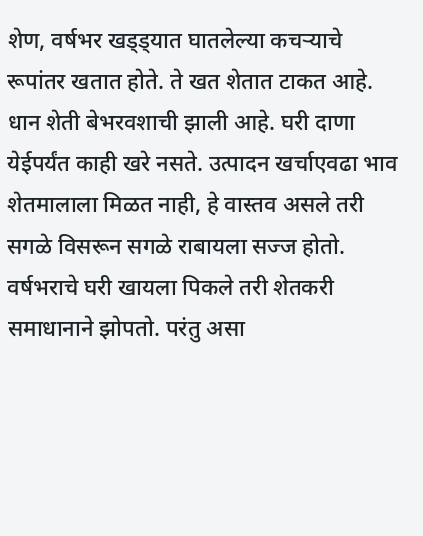शेण, वर्षभर खड्ड्यात घातलेल्या कचऱ्याचे रूपांतर खतात होते. ते खत शेतात टाकत आहे. धान शेती बेभरवशाची झाली आहे. घरी दाणा येईपर्यंत काही खरे नसते. उत्पादन खर्चाएवढा भाव शेतमालाला मिळत नाही, हे वास्तव असले तरी सगळे विसरून सगळे राबायला सज्ज होतो. वर्षभराचे घरी खायला पिकले तरी शेतकरी समाधानाने झोपतो. परंतु असा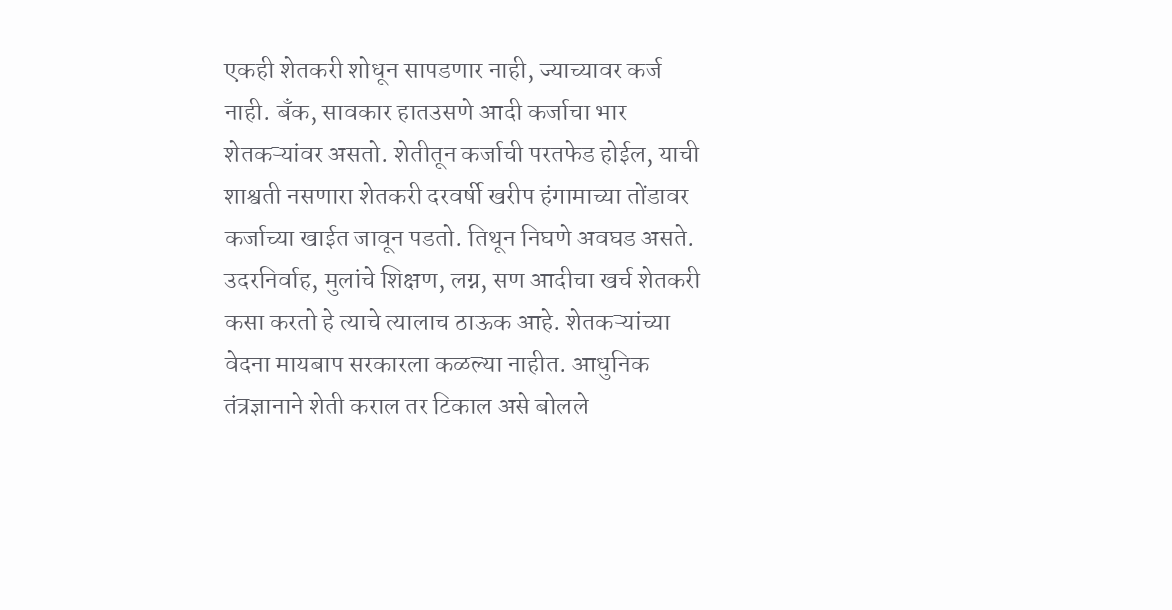एकही शेतकरी शोधून सापडणार नाही, ज्याच्यावर कर्ज नाही. बँक, सावकार हातउसणे आदी कर्जाचा भार शेतकऱ्यांवर असतो. शेतीतून कर्जाची परतफेड होईल, याची शाश्वती नसणारा शेतकरी दरवर्षी खरीप हंगामाच्या तोंडावर कर्जाच्या खाईत जावून पडतो. तिथून निघणे अवघड असते. उदरनिर्वाह, मुलांचे शिक्षण, लग्न, सण आदीचा खर्च शेतकरी कसा करतो हे त्याचे त्यालाच ठाऊक आहे. शेतकऱ्यांच्या वेदना मायबाप सरकारला कळल्या नाहीत. आधुनिक तंत्रज्ञानाने शेती कराल तर टिकाल असे बोलले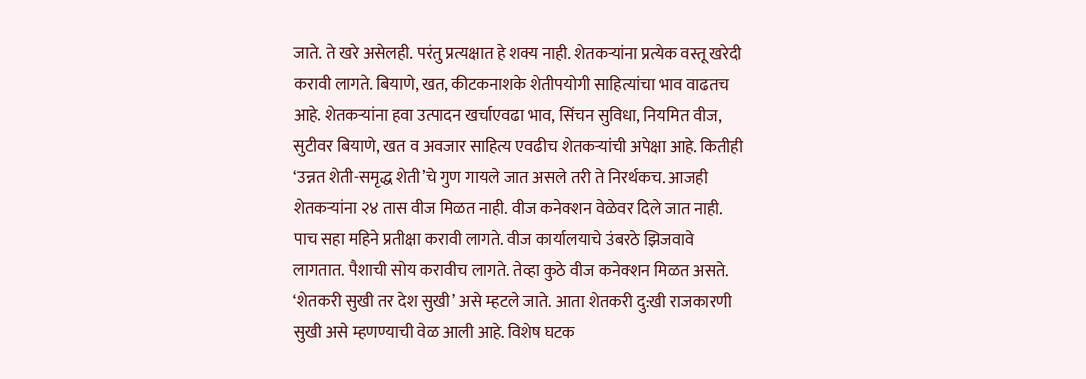जाते. ते खरे असेलही. परंतु प्रत्यक्षात हे शक्य नाही. शेतकऱ्यांना प्रत्येक वस्तू खरेदी करावी लागते. बियाणे, खत, कीटकनाशके शेतीपयोगी साहित्यांचा भाव वाढतच आहे. शेतकऱ्यांना हवा उत्पादन खर्चाएवढा भाव, सिंचन सुविधा, नियमित वीज, सुटीवर बियाणे, खत व अवजार साहित्य एवढीच शेतकऱ्यांची अपेक्षा आहे. कितीही ‘उन्नत शेती-समृद्ध शेती’चे गुण गायले जात असले तरी ते निरर्थकच. आजही शेतकऱ्यांना २४ तास वीज मिळत नाही. वीज कनेक्शन वेळेवर दिले जात नाही. पाच सहा महिने प्रतीक्षा करावी लागते. वीज कार्यालयाचे उंबरठे झिजवावे लागतात. पैशाची सोय करावीच लागते. तेव्हा कुठे वीज कनेक्शन मिळत असते. ‘शेतकरी सुखी तर देश सुखी’ असे म्हटले जाते. आता शेतकरी दु:खी राजकारणी सुखी असे म्हणण्याची वेळ आली आहे. विशेष घटक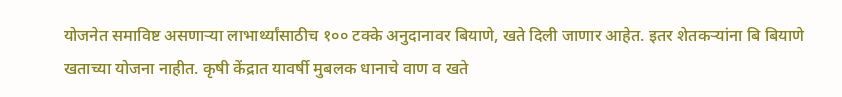योजनेत समाविष्ट असणाऱ्या लाभार्थ्यांसाठीच १०० टक्के अनुदानावर बियाणे, खते दिली जाणार आहेत. इतर शेतकऱ्यांना बि बियाणे खताच्या योजना नाहीत. कृषी केंद्रात यावर्षी मुबलक धानाचे वाण व खते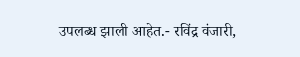उपलब्ध झाली आहेत.- रविंद्र वंजारी,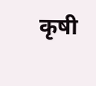कृषी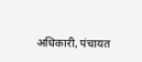अधिकारी, पंचायत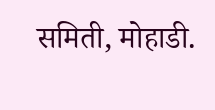समिती, मोहाडी.